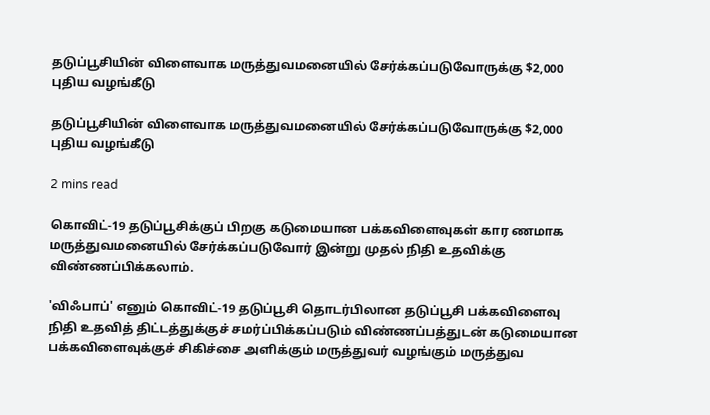தடுப்பூசியின் விளைவாக மருத்துவமனையில் சேர்க்கப்படுவோருக்கு $2,000 புதிய வழங்கீடு

தடுப்பூசியின் விளைவாக மருத்துவமனையில் சேர்க்கப்படுவோருக்கு $2,000 புதிய வழங்கீடு

2 mins read

கொவிட்-19 தடுப்பூசிக்குப் பிறகு கடுமையான பக்கவிளைவுகள் கார ணமாக மருத்துவமனையில் சேர்க்கப்படுவோர் இன்று முதல் நிதி உதவிக்கு விண்ணப்பிக்கலாம்.

'விஃபாப்' எனும் கொவிட்-19 தடுப்பூசி தொடர்பிலான தடுப்பூசி பக்கவிளைவு நிதி உதவித் திட்டத்துக்குச் சமர்ப்பிக்கப்படும் விண்ணப்பத்துடன் கடுமையான பக்கவிளைவுக்குச் சிகிச்சை அளிக்கும் மருத்துவர் வழங்கும் மருத்துவ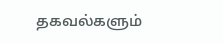தகவல்களும்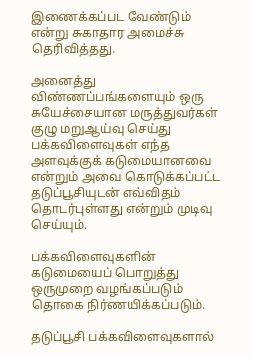இணைக்கப்பட வேண்டும் என்று சுகாதார அமைச்சு தெரிவித்தது.

அனைத்து விண்ணப்பங்களையும் ஒரு சுயேச்சையான மருத்துவர்கள் குழு மறுஆய்வு செய்து பக்கவிளைவுகள் எந்த அளவுக்குக் கடுமையானவை என்றும் அவை கொடுக்கப்பட்ட தடுப்பூசியுடன் எவ்விதம் தொடர்புள்ளது என்றும் முடிவு செய்யும்.

பக்கவிளைவுகளின் கடுமையைப் பொறுத்து ஒருமுறை வழங்கப்படும் தொகை நிர்ணயிக்கப்படும்.

தடுப்பூசி பக்கவிளைவுகளால்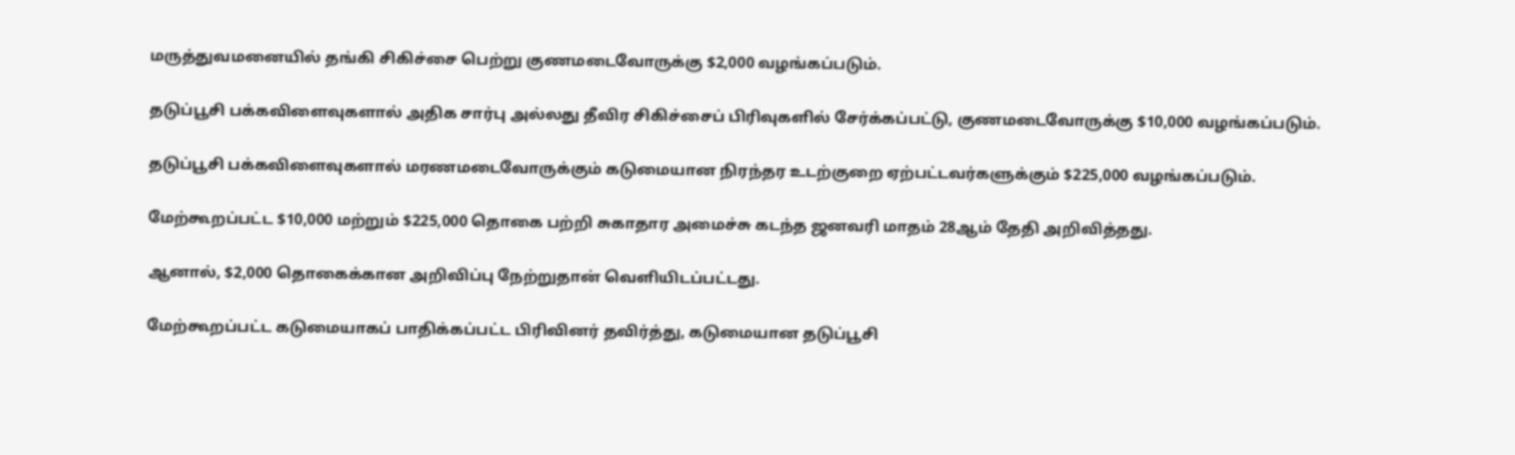மருத்துவமனையில் தங்கி சிகிச்சை பெற்று குணமடைவோருக்கு $2,000 வழங்கப்படும்.

தடுப்பூசி பக்கவிளைவுகளால் அதிக சார்பு அல்லது தீவிர சிகிச்சைப் பிரிவுகளில் சேர்க்கப்பட்டு, குணமடைவோருக்கு $10,000 வழங்கப்படும்.

தடுப்பூசி பக்கவிளைவுகளால் மரணமடைவோருக்கும் கடுமையான நிரந்தர உடற்குறை ஏற்பட்டவர்களுக்கும் $225,000 வழங்கப்படும்.

மேற்கூறப்பட்ட $10,000 மற்றும் $225,000 தொகை பற்றி சுகாதார அமைச்சு கடந்த ஜனவரி மாதம் 28ஆம் தேதி அறிவித்தது.

ஆனால், $2,000 தொகைக்கான அறிவிப்பு நேற்றுதான் வெளியிடப்பட்டது.

மேற்கூறப்பட்ட கடுமையாகப் பாதிக்கப்பட்ட பிரிவினர் தவிர்த்து, கடுமையான தடுப்பூசி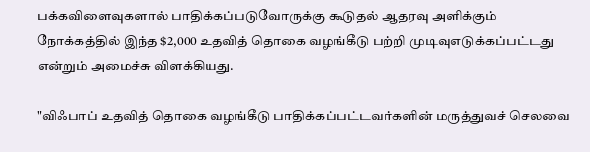பக்கவிளைவுகளால் பாதிக்கப்படுவோருக்கு கூடுதல் ஆதரவு அளிக்கும் நோக்கத்தில் இந்த $2,000 உதவித் தொகை வழங்கீடு பற்றி முடிவுஎடுக்கப்பட்டது என்றும் அமைச்சு விளக்கியது.

"விஃபாப் உதவித் தொகை வழங்கீடு பாதிக்கப்பட்டவர்களின் மருத்துவச் செலவை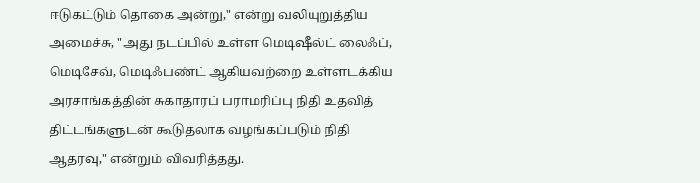ஈடுகட்டும் தொகை அன்று," என்று வலியுறுத்திய அமைச்சு, "அது நடப்பில் உள்ள மெடிஷீல்ட் லைஃப், மெடிசேவ், மெடிஃபண்ட் ஆகியவற்றை உள்ளடக்கிய அரசாங்கத்தின் சுகாதாரப் பராமரிப்பு நிதி உதவித் திட்டங்களுடன் கூடுதலாக வழங்கப்படும் நிதி ஆதரவு," என்றும் விவரித்தது.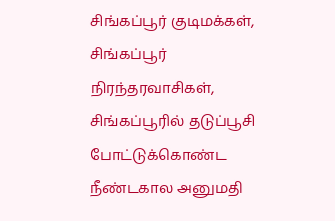சிங்கப்பூர் குடிமக்கள், சிங்கப்பூர் நிரந்தரவாசிகள், சிங்கப்பூரில் தடுப்பூசி போட்டுக்கொண்ட நீண்டகால அனுமதி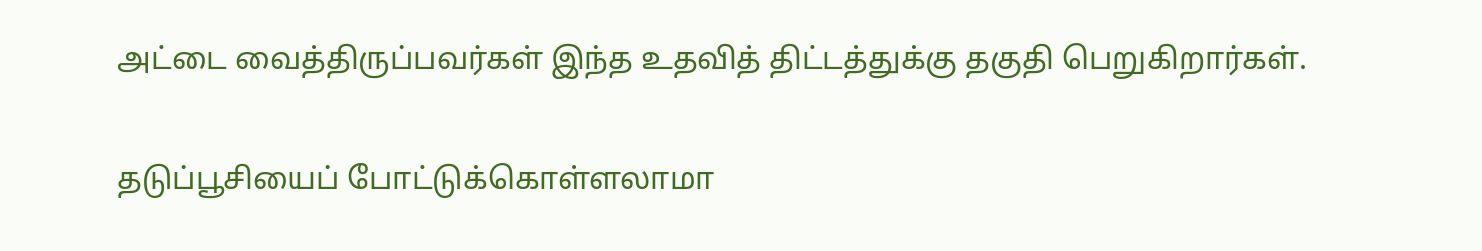அட்டை வைத்திருப்பவர்கள் இந்த உதவித் திட்டத்துக்கு தகுதி பெறுகிறார்கள்.

தடுப்பூசியைப் போட்டுக்கொள்ளலாமா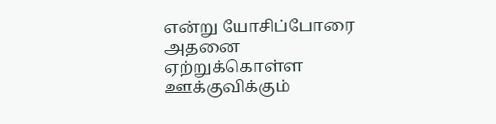என்று யோசிப்போரை அதனை ஏற்றுக்கொள்ள ஊக்குவிக்கும்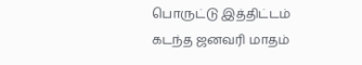பொருட்டு இத்திட்டம் கடந்த ஜனவரி மாதம்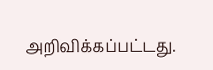அறிவிக்கப்பட்டது.